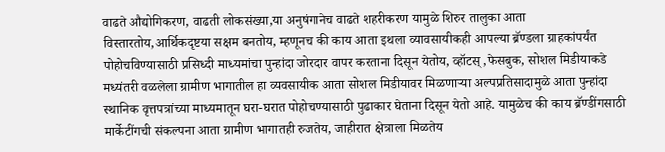वाढते औद्योगिकरण, वाढती लोकसंख्या,या अनुषंगानेच वाढते शहरीकरण यामुळे शिरुर तालुका आता विस्तारतोय,आर्थिकदृष्टया सक्षम बनतोय, म्हणूनच की काय आता इथला व्यावसायीकही आपल्या ब्रॅण्डला ग्राहकांपर्यंत पोहोचविण्यासाठी प्रसिध्दी माध्यमांचा पुन्हांदा जोरदार वापर करताना दिसून येतोय, व्हॉटस्,फेसबुक, सोशल मिडीयाकडे मध्यंतरी वळलेला ग्रामीण भागातील हा व्यवसायीक आता सोशल मिडीयावर मिळणाऱ्या अल्पप्रतिसादामुळे आता पुन्हांदा स्थानिक वृत्तपत्रांच्या माध्यमातून घरा-घरात पोहोचण्यासाठी पुढाकार घेताना दिसून येतो आहे. यामुळेच की काय ब्रॅण्डींगसाठी मार्केटींगची संकल्पना आता ग्रामीण भागातही रुजतेय, जाहीरात क्षेत्राला मिळतेय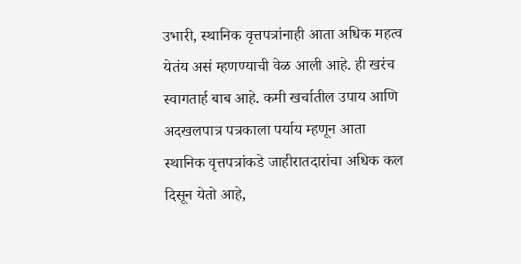उभारी, स्थानिक वृत्तपत्रांनाही आता अधिक महत्व येतंय असं म्हणण्याची वेळ आली आहे. ही खरंच स्वागतार्ह बाब आहे. कमी खर्चातील उपाय आणि अदखलपात्र पत्रकाला पर्याय म्हणून आता स्थानिक वृत्तपत्रांकडे जाहीरातदारांचा अधिक कल दिसून येतो आहे,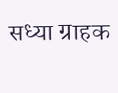सध्या ग्राहक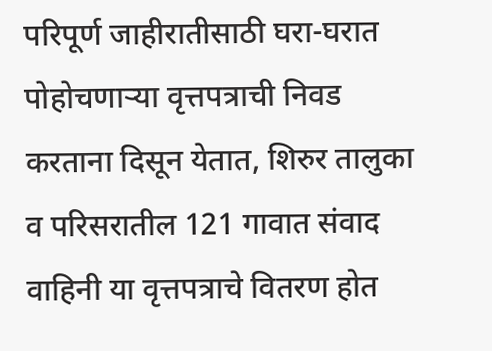परिपूर्ण जाहीरातीसाठी घरा-घरात पोहोचणाऱ्या वृत्तपत्राची निवड करताना दिसून येतात, शिरुर तालुका व परिसरातील 121 गावात संवाद वाहिनी या वृत्तपत्राचे वितरण होत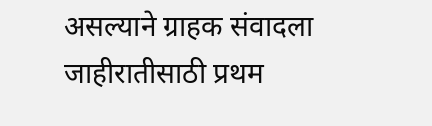असल्याने ग्राहक संवादला जाहीरातीसाठी प्रथम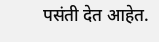पसंती देत आहेत.